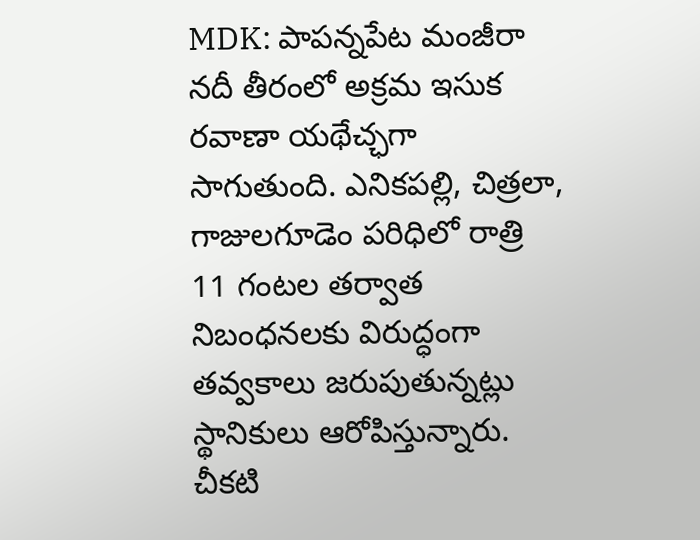MDK: పాపన్నపేట మంజీరా నదీ తీరంలో అక్రమ ఇసుక రవాణా యథేచ్ఛగా సాగుతుంది. ఎనికపల్లి, చిత్రలా, గాజులగూడెం పరిధిలో రాత్రి 11 గంటల తర్వాత నిబంధనలకు విరుద్ధంగా తవ్వకాలు జరుపుతున్నట్లు స్థానికులు ఆరోపిస్తున్నారు. చీకటి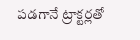పడగానే ట్రాక్టర్లతో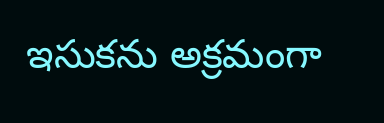ఇసుకను అక్రమంగా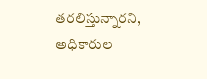తరలిస్తున్నారని, అధికారుల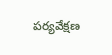పర్యవేక్షణ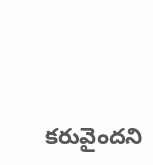కరువైందని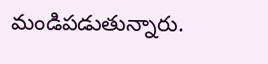మండిపడుతున్నారు.